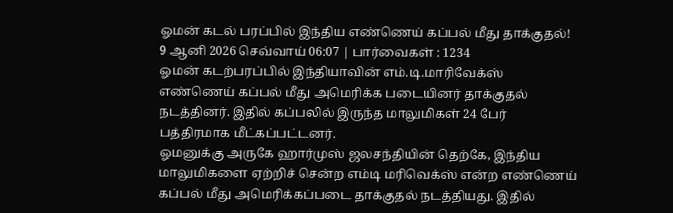ஓமன் கடல் பரப்பில் இந்திய எண்ணெய் கப்பல் மீது தாக்குதல்!
9 ஆனி 2026 செவ்வாய் 06:07 | பார்வைகள் : 1234
ஓமன் கடற்பரப்பில் இந்தியாவின் எம்.டி.மாரிவேக்ஸ் எண்ணெய் கப்பல் மீது அமெரிக்க படையினர் தாக்குதல் நடத்தினர். இதில் கப்பலில் இருந்த மாலுமிகள் 24 பேர் பத்திரமாக மீட்கப்பட்டனர்.
ஓமனுக்கு அருகே ஹார்முஸ் ஜலசந்தியின் தெற்கே, இந்திய மாலுமிகளை ஏற்றிச் சென்ற எம்டி மரிவெக்ஸ் என்ற எண்ணெய் கப்பல் மீது அமெரிக்கப்படை தாக்குதல் நடத்தியது. இதில்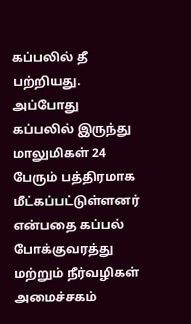கப்பலில் தீ பற்றியது. அப்போது கப்பலில் இருந்து மாலுமிகள் 24 பேரும் பத்திரமாக மீட்கப்பட்டுள்ளனர் என்பதை கப்பல் போக்குவரத்து மற்றும் நீர்வழிகள் அமைச்சகம்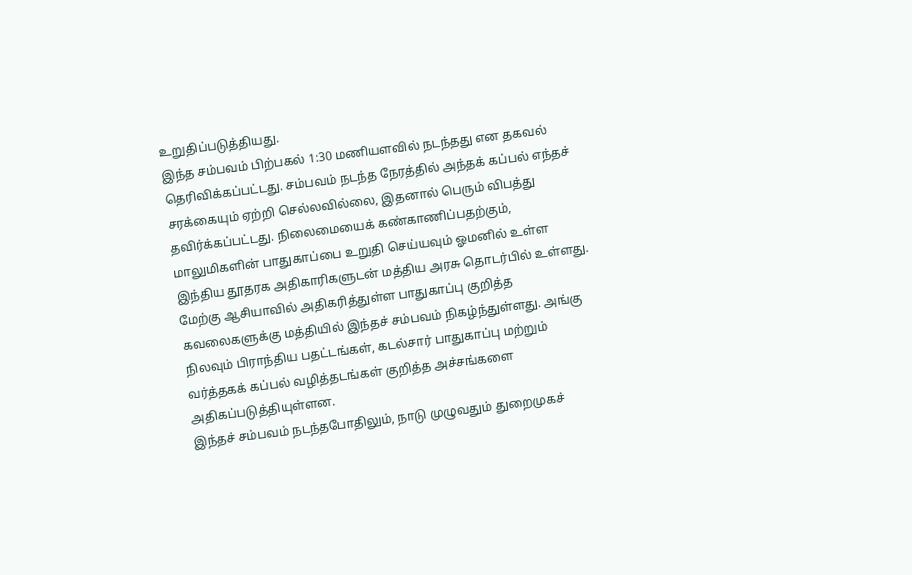உறுதிப்படுத்தியது.
இந்த சம்பவம் பிற்பகல் 1:30 மணியளவில் நடந்தது என தகவல் தெரிவிக்கப்பட்டது. சம்பவம் நடந்த நேரத்தில் அந்தக் கப்பல் எந்தச் சரக்கையும் ஏற்றி செல்லவில்லை, இதனால் பெரும் விபத்து தவிர்க்கப்பட்டது. நிலைமையைக் கண்காணிப்பதற்கும், மாலுமிகளின் பாதுகாப்பை உறுதி செய்யவும் ஓமனில் உள்ள இந்திய தூதரக அதிகாரிகளுடன் மத்திய அரசு தொடர்பில் உள்ளது.
மேற்கு ஆசியாவில் அதிகரித்துள்ள பாதுகாப்பு குறித்த கவலைகளுக்கு மத்தியில் இந்தச் சம்பவம் நிகழ்ந்துள்ளது. அங்கு நிலவும் பிராந்திய பதட்டங்கள், கடல்சார் பாதுகாப்பு மற்றும் வர்த்தகக் கப்பல் வழித்தடங்கள் குறித்த அச்சங்களை அதிகப்படுத்தியுள்ளன.
இந்தச் சம்பவம் நடந்தபோதிலும், நாடு முழுவதும் துறைமுகச்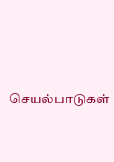செயல்பாடுகள்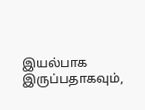இயல்பாக இருப்பதாகவும்,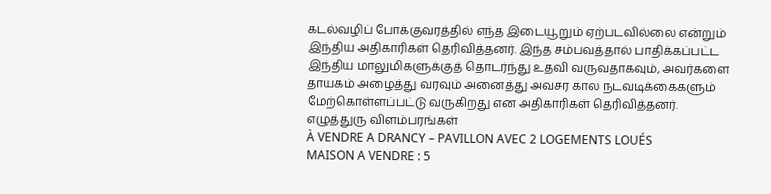கடல்வழிப் போக்குவரத்தில் எந்த இடையூறும் ஏற்படவில்லை என்றும் இந்திய அதிகாரிகள் தெரிவித்தனர். இந்த சம்பவத்தால் பாதிக்கப்பட்ட இந்திய மாலுமிகளுக்குத் தொடர்ந்து உதவி வருவதாகவும், அவர்களை தாயகம் அழைத்து வரவும் அனைத்து அவசர கால நடவடிக்கைகளும் மேற்கொள்ளப்பட்டு வருகிறது என அதிகாரிகள் தெரிவித்தனர்.
எழுத்துரு விளம்பரங்கள்
À VENDRE A DRANCY – PAVILLON AVEC 2 LOGEMENTS LOUÉS
MAISON A VENDRE : 5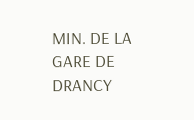MIN. DE LA GARE DE DRANCY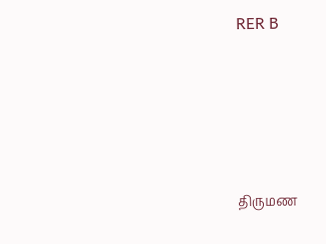RER B






திருமண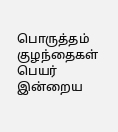பொருத்தம்
குழந்தைகள் பெயர்
இன்றைய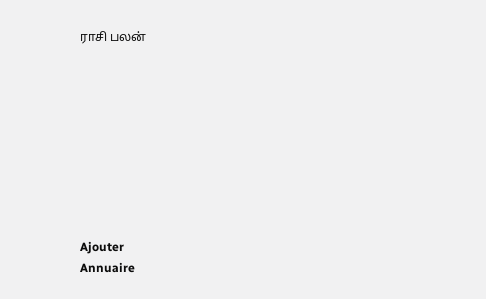ராசி பலன்









Ajouter
Annuaire